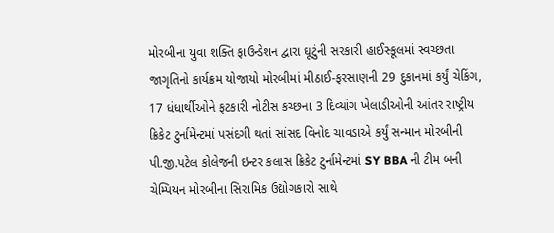મોરબીના યુવા શક્તિ ફાઉન્ડેશન દ્વારા ઘૂટુંની સરકારી હાઈસ્કૂલમાં સ્વચ્છતા જાગૃતિનો કાર્યક્રમ યોજાયો મોરબીમાં મીઠાઈ-ફરસાણની 29 દુકાનમાં કર્યું ચેકિંગ, 17 ધંધાર્થીઓને ફટકારી નોટીસ કચ્છના 3 દિવ્યાંગ ખેલાડીઓની આંતર રાષ્ટ્રીય ક્રિકેટ ટુર્નામેન્ટમાં પસંદગી થતાં સાંસદ વિનોદ ચાવડાએ કર્યું સન્માન મોરબીની પી.જી.પટેલ કોલેજની ઇન્ટર કલાસ ક્રિકેટ ટુર્નામેન્ટમાં SY BBA ની ટીમ બની ચેમ્પિયન મોરબીના સિરામિક ઉદ્યોગકારો સાથે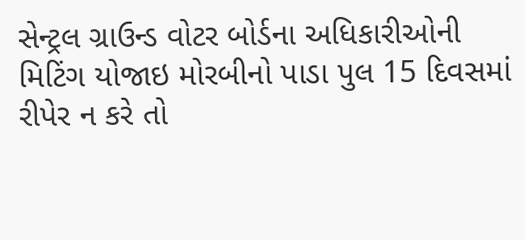સેન્ટ્રલ ગ્રાઉન્ડ વોટર બોર્ડના અધિકારીઓની મિટિંગ યોજાઇ મોરબીનો પાડા પુલ 15 દિવસમાં રીપેર ન કરે તો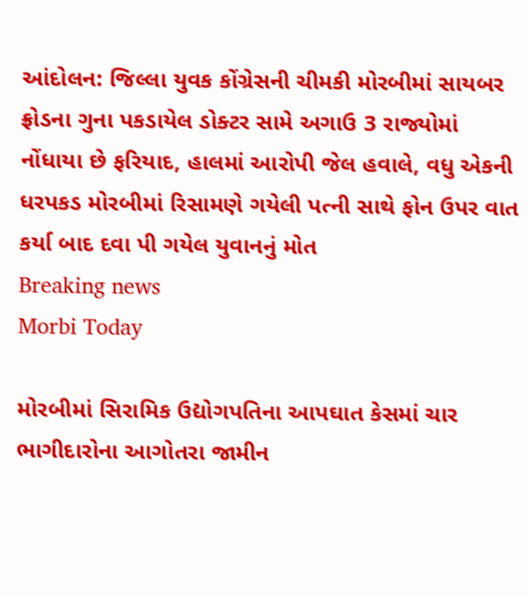આંદોલન: જિલ્લા યુવક કોંગ્રેસની ચીમકી મોરબીમાં સાયબર ફ્રોડના ગુના પકડાયેલ ડોક્ટર સામે અગાઉ 3 રાજ્યોમાં નોંધાયા છે ફરિયાદ, હાલમાં આરોપી જેલ હવાલે, વધુ એકની ધરપકડ મોરબીમાં રિસામણે ગયેલી પત્ની સાથે ફોન ઉપર વાત કર્યા બાદ દવા પી ગયેલ યુવાનનું મોત
Breaking news
Morbi Today

મોરબીમાં સિરામિક ઉદ્યોગપતિના આપઘાત કેસમાં ચાર ભાગીદારોના આગોતરા જામીન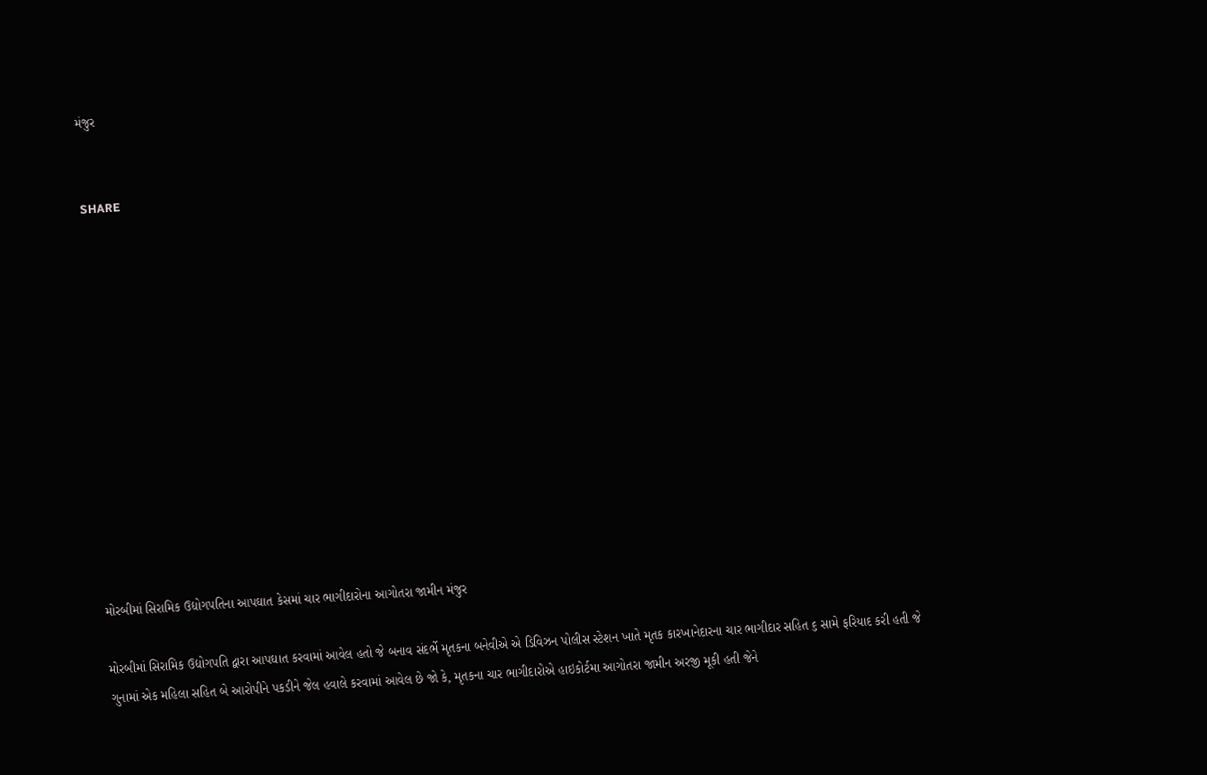મંજુર


SHARE













મોરબીમાં સિરામિક ઉદ્યોગપતિના આપઘાત કેસમાં ચાર ભાગીદારોના આગોતરા જામીન મંજુર

મોરબીમાં સિરામિક ઉદ્યોગપતિ દ્વારા આપઘાત કરવામાં આવેલ હતો જે બનાવ સંદર્ભે મૃતકના બનેવીએ એ ડિવિઝન પોલીસ સ્ટેશન ખાતે મૃતક કારખાનેદારના ચાર ભાગીદાર સહિત ૬ સામે ફરિયાદ કરી હતી જે ગુનામાં એક મહિલા સહિત બે આરોપીને પકડીને જેલ હવાલે કરવામાં આવેલ છે જો કે, મૃતકના ચાર ભાગીદારોએ હાઇકોર્ટમા આગોતરા જામીન અરજી મૂકી હતી જેને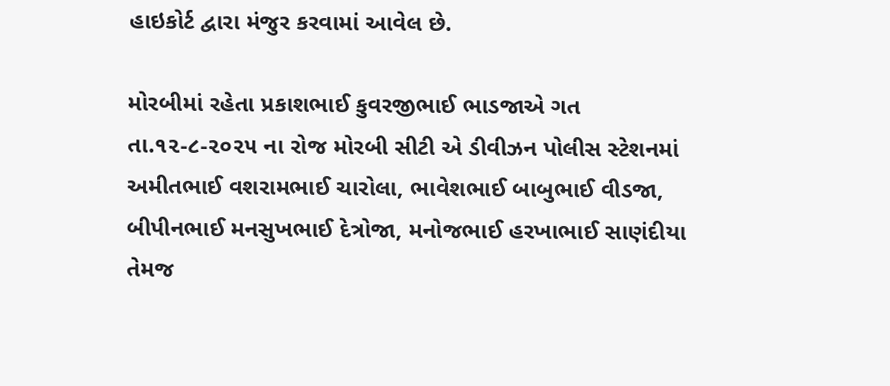હાઇકોર્ટ દ્વારા મંજુર કરવામાં આવેલ છે.

મોરબીમાં રહેતા પ્રકાશભાઈ કુવરજીભાઈ ભાડજાએ ગત તા.૧૨-૮-૨૦૨૫ ના રોજ મોરબી સીટી એ ડીવીઝન પોલીસ સ્ટેશનમાં અમીતભાઈ વશરામભાઈ ચારોલા, ભાવેશભાઈ બાબુભાઈ વીડજા,  બીપીનભાઈ મનસુખભાઈ દેત્રોજા, મનોજભાઈ હરખાભાઈ સાણંદીયા તેમજ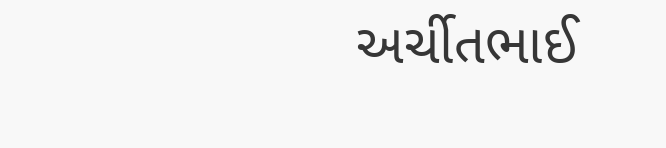અર્ચીતભાઈ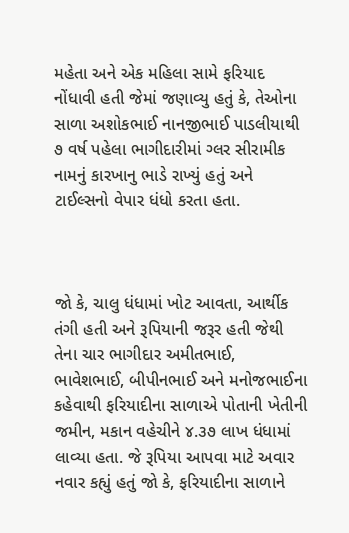મહેતા અને એક મહિલા સામે ફરિયાદ નોંધાવી હતી જેમાં જણાવ્યુ હતું કે, તેઓના સાળા અશોકભાઈ નાનજીભાઈ પાડલીયાથી ૭ વર્ષ પહેલા ભાગીદારીમાં ગ્લર સીરામીક નામનું કારખાનુ ભાડે રાખ્યું હતું અને ટાઈલ્સનો વેપાર ધંધો કરતા હતા.



જો કે, ચાલુ ધંધામાં ખોટ આવતા, આર્થીક તંગી હતી અને રૂપિયાની જરૂર હતી જેથી તેના ચાર ભાગીદાર અમીતભાઈ, ભાવેશભાઈ, બીપીનભાઈ અને મનોજભાઈના કહેવાથી ફરિયાદીના સાળાએ પોતાની ખેતીની જમીન, મકાન વહેચીને ૪.૩૭ લાખ ધંધામાં લાવ્યા હતા. જે રૂપિયા આપવા માટે અવાર નવાર કહ્યું હતું જો કે, ફરિયાદીના સાળાને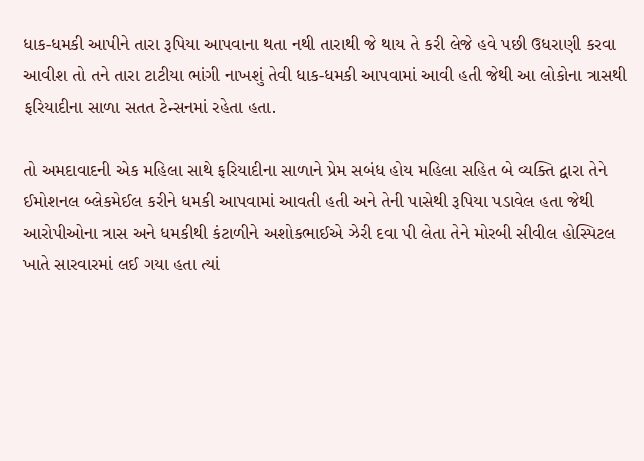ધાક-ધમકી આપીને તારા રૂપિયા આપવાના થતા નથી તારાથી જે થાય તે કરી લેજે હવે પછી ઉધરાણી કરવા આવીશ તો તને તારા ટાટીયા ભાંગી નાખશું તેવી ધાક-ધમકી આપવામાં આવી હતી જેથી આ લોકોના ત્રાસથી ફરિયાદીના સાળા સતત ટેન્સનમાં રહેતા હતા.

તો અમદાવાદની એક મહિલા સાથે ફરિયાદીના સાળાને પ્રેમ સબંધ હોય મહિલા સહિત બે વ્યક્તિ દ્વારા તેને ઈમોશનલ બ્લેકમેઈલ કરીને ધમકી આપવામાં આવતી હતી અને તેની પાસેથી રૂપિયા પડાવેલ હતા જેથી આરોપીઓના ત્રાસ અને ધમકીથી કંટાળીને અશોકભાઈએ ઝેરી દવા પી લેતા તેને મોરબી સીવીલ હોસ્પિટલ ખાતે સારવારમાં લઈ ગયા હતા ત્યાં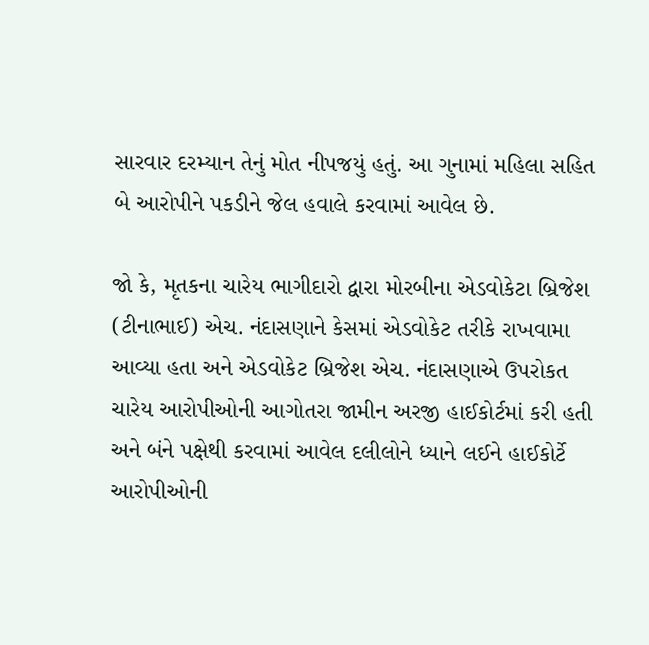સારવાર દરમ્યાન તેનું મોત નીપજયું હતું. આ ગુનામાં મહિલા સહિત બે આરોપીને પકડીને જેલ હવાલે કરવામાં આવેલ છે.

જો કે, મૃતકના ચારેય ભાગીદારો દ્વારા મોરબીના એડવોકેટા બ્રિજેશ (ટીનાભાઈ) એચ. નંદાસણાને કેસમાં એડવોકેટ તરીકે રાખવામા આવ્યા હતા અને એડવોકેટ બ્રિજેશ એચ. નંદાસણાએ ઉપરોકત ચારેય આરોપીઓની આગોતરા જામીન અરજી હાઈકોર્ટમાં કરી હતી અને બંને પક્ષેથી કરવામાં આવેલ દલીલોને ધ્યાને લઈને હાઈકોર્ટે આરોપીઓની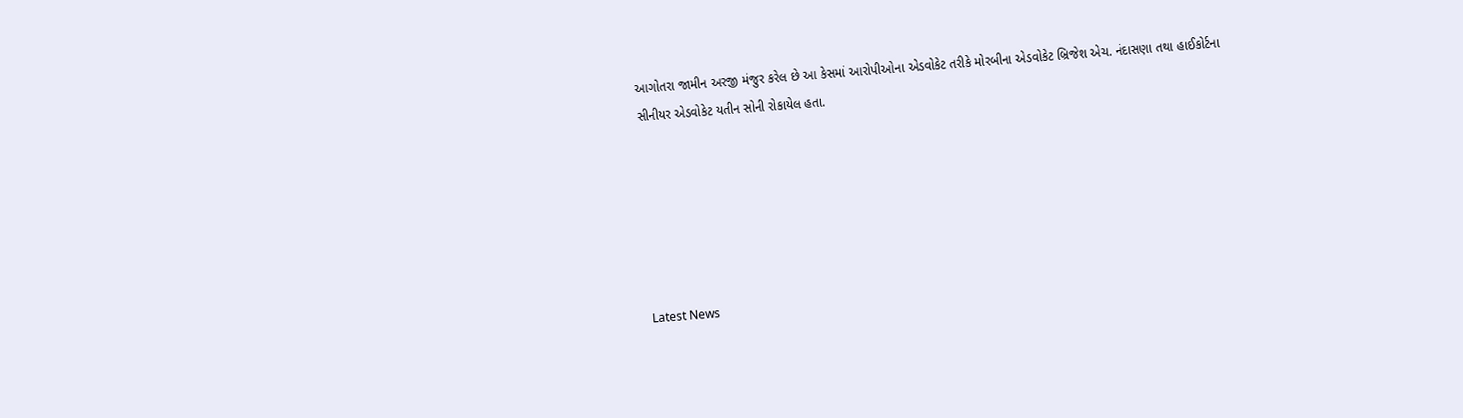આગોતરા જામીન અરજી મંજુર કરેલ છે આ કેસમાં આરોપીઓના એડવોકેટ તરીકે મોરબીના એડવોકેટ બ્રિજેશ એચ. નંદાસણા તથા હાઈકોર્ટના સીનીયર એડવોકેટ યતીન સોની રોકાયેલ હતા.






Latest News